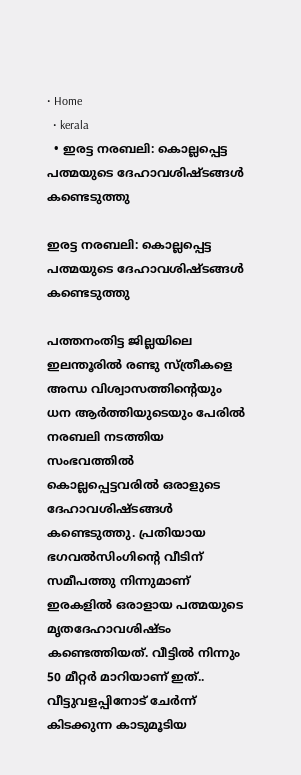• Home
  • kerala
  • ഇരട്ട നരബലി: കൊല്ലപ്പെട്ട പത്മയുടെ ദേഹാവശിഷ്ടങ്ങള്‍ കണ്ടെടുത്തു

ഇരട്ട നരബലി: കൊല്ലപ്പെട്ട പത്മയുടെ ദേഹാവശിഷ്ടങ്ങള്‍ കണ്ടെടുത്തു

പത്തനംതിട്ട ജില്ലയിലെ ഇലന്തൂരിൽ രണ്ടു സ്ത്രീകളെ അന്ധ വിശ്വാസത്തിന്റെയും ധന ആർത്തിയുടെയും പേരിൽ നരബലി നടത്തിയ സംഭവത്തിൽ കൊല്ലപ്പെട്ടവരില്‍ ഒരാളുടെ ദേഹാവശിഷ്ടങ്ങള്‍ കണ്ടെടുത്തു. പ്രതിയായ ഭഗവൽസിംഗിന്റെ വീടിന് സമീപത്തു നിന്നുമാണ് ഇരകളിൽ ഒരാളായ പത്മയുടെ മൃതദേഹാവശിഷ്‌ടം കണ്ടെത്തിയത്. വീട്ടിൽ നിന്നും 50 മീറ്റർ മാറിയാണ് ഇത്.. വീട്ടുവളപ്പിനോട് ചേർന്ന് കിടക്കുന്ന കാടുമൂടിയ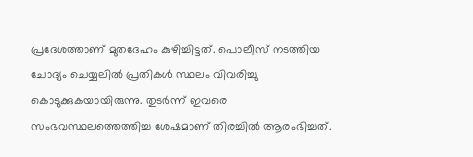പ്രദേശത്താണ് മുതദേഹം കുഴിച്ചിട്ടത്. പൊലീസ് നടത്തിയ ചോദ്യം ചെയ്യലിൽ പ്രതികൾ സ്ഥലം വിവരിച്ചു കൊടുക്കുകയായിരുന്നു. തുടർന്ന് ഇവരെ സംഭവസ്ഥലത്തെത്തിച്ച ശേഷമാണ് തിരച്ചിൽ ആരംഭിച്ചത്.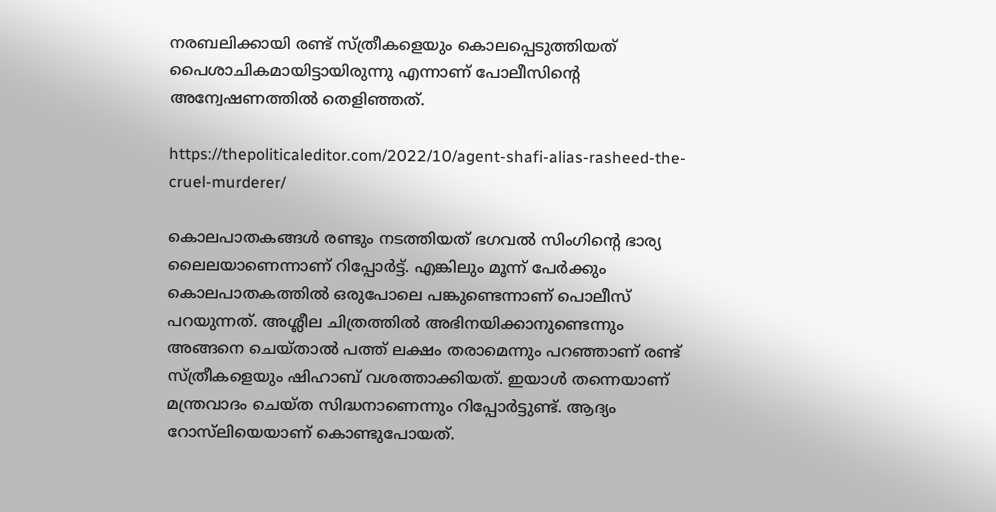നരബലിക്കായി രണ്ട് സ്ത്രീകളെയും കൊലപ്പെടുത്തിയത് പൈശാചികമായിട്ടായിരുന്നു എന്നാണ് പോലീസിന്റെ അന്വേഷണത്തിൽ തെളിഞ്ഞത്.

https://thepoliticaleditor.com/2022/10/agent-shafi-alias-rasheed-the-cruel-murderer/

കൊലപാതകങ്ങൾ രണ്ടും നടത്തിയത് ഭഗവൽ സിംഗിന്റെ ഭാര്യ ലൈലയാണെന്നാണ് റിപ്പോർട്ട്. എങ്കിലും മൂന്ന് പേർക്കും കൊലപാതകത്തിൽ ഒരുപോലെ പങ്കുണ്ടെന്നാണ് പൊലീസ് പറയുന്നത്. അശ്ലീല ചിത്രത്തിൽ അഭിനയിക്കാനുണ്ടെന്നും അങ്ങനെ ചെയ്താൽ പത്ത് ലക്ഷം തരാമെന്നും പറഞ്ഞാണ് രണ്ട് സ്ത്രീകളെയും ഷിഹാബ് വശത്താക്കിയത്. ഇയാൾ തന്നെയാണ് മന്ത്രവാദം ചെയ്ത സിദ്ധനാണെന്നും റിപ്പോർട്ടുണ്ട്. ആദ്യം റോസ്‌ലിയെയാണ് കൊണ്ടുപോയത്.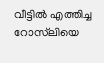വീട്ടിൽ എത്തിച്ച റോസ്‌ലിയെ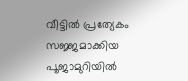വീട്ടിൽ പ്രത്യേകം സജ്ജമാക്കിയ പൂജാമുറിയിൽ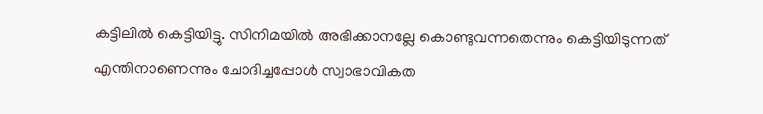കട്ടിലിൽ കെട്ടിയിട്ടു. സിനിമയിൽ അഭിക്കാനല്ലേ കൊണ്ടുവന്നതെന്നും കെട്ടിയിടുന്നത് എന്തിനാണെന്നും ചോദിച്ചപ്പോൾ സ്വാഭാവികത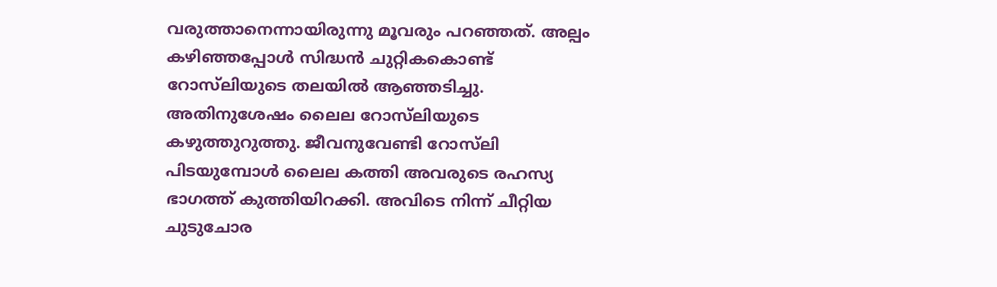വരുത്താനെന്നായിരുന്നു മൂവരും പറഞ്ഞത്. അല്പം കഴിഞ്ഞപ്പോൾ സിദ്ധൻ ചുറ്റികകൊണ്ട് റോസ്‌ലിയുടെ തലയിൽ ആഞ്ഞടിച്ചു. അതിനുശേഷം ലൈല റോസ്‌ലിയുടെ കഴുത്തുറുത്തു. ജീവനുവേണ്ടി റോസ്‌ലി പിടയുമ്പോൾ ലൈല കത്തി അവരുടെ രഹസ്യ ഭാഗത്ത് കുത്തിയിറക്കി. അവിടെ നിന്ന് ചീറ്റിയ ചുടുചോര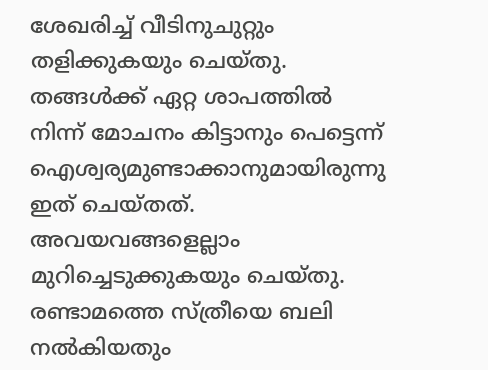ശേഖരിച്ച് വീടിനുചുറ്റും തളിക്കുകയും ചെയ്തു. തങ്ങൾക്ക് ഏറ്റ ശാപത്തിൽ നിന്ന് മോചനം കിട്ടാനും പെട്ടെന്ന് ഐശ്വര്യമുണ്ടാക്കാനുമായിരുന്നു ഇത് ചെയ്തത്. അവയവങ്ങളെല്ലാം മുറിച്ചെടുക്കുകയും ചെയ്തു. രണ്ടാമത്തെ സ്ത്രീയെ ബലി നൽകിയതും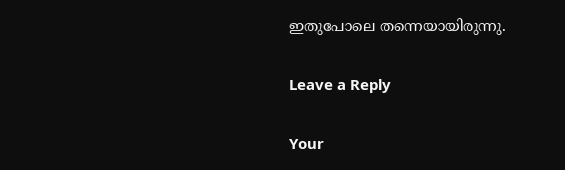ഇതുപോലെ തന്നെയായിരുന്നു.

Leave a Reply

Your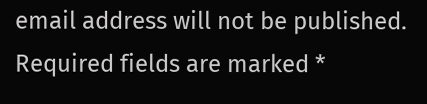email address will not be published. Required fields are marked *